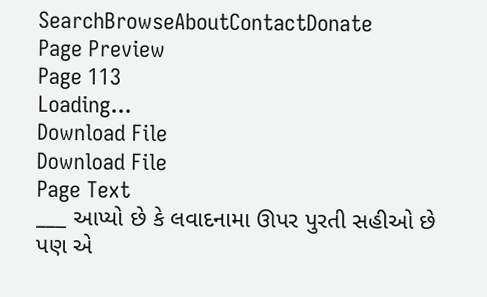SearchBrowseAboutContactDonate
Page Preview
Page 113
Loading...
Download File
Download File
Page Text
___ આપ્યો છે કે લવાદનામા ઊપર પુરતી સહીઓ છે પણ એ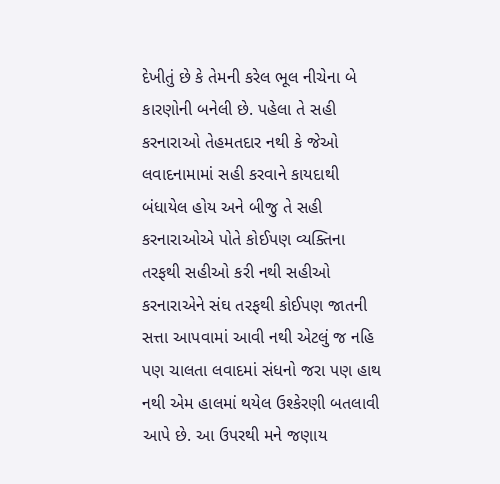દેખીતું છે કે તેમની કરેલ ભૂલ નીચેના બે કારણોની બનેલી છે. પહેલા તે સહી કરનારાઓ તેહમતદાર નથી કે જેઓ લવાદનામામાં સહી કરવાને કાયદાથી બંધાયેલ હોય અને બીજુ તે સહી કરનારાઓએ પોતે કોઈપણ વ્યક્તિના તરફથી સહીઓ કરી નથી સહીઓ કરનારાએને સંઘ તરફથી કોઈપણ જાતની સત્તા આપવામાં આવી નથી એટલું જ નહિ પણ ચાલતા લવાદમાં સંધનો જરા પણ હાથ નથી એમ હાલમાં થયેલ ઉશ્કેરણી બતલાવી આપે છે. આ ઉપરથી મને જણાય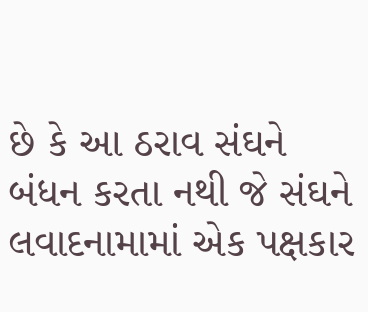છે કે આ ઠરાવ સંઘને બંધન કરતા નથી જે સંઘને લવાદનામામાં એક પક્ષકાર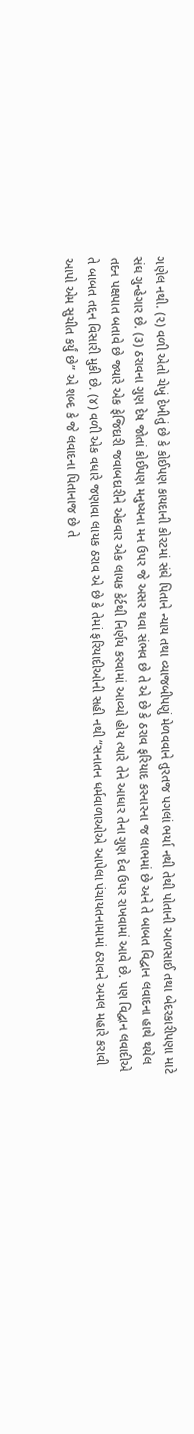ગણેલ નથી. (૨) વળી એતો ચેખું દેખીતું છે કે કોઈપણ કાયદાની કોરટમાં સંઘે પિતાને ન્યાય તથા વ્યાજબીપણું મેળવવાને તુરતજ પગલાં ભર્યા નથી તેથી પોતાની આળસાઈ તથા બેદરકારીપણા માટે સંઘ ગુન્હેગાર છે. (૩) ઠરાવના ગુણ દેષ જોતાં કોઈપણ મનુષ્યના મન ઉપર જે અસર થવા સંભવ છે તે એ છે કે ઠરાવ ફરિયાદ કરનારના જ લાભમાં છે અને તે બાબત વિદ્વાન લવાદના હાથે થયેલ તદન પક્ષપાત બતાવે છે જ્યારે એક ફેજિદારી જવાબદારીને એકવાર એક લાયક કેર્ટથી નિર્ણય કરવામાં આવ્યો હોય ત્યારે તેને આધાર તેના ગુણ દેવ ઉપર રાખવામાં આવે છે. પણ વિદ્વાન લવાદીએ તે બાબત તદ્દન વિસારી મુકી છે. (૪) વળી એક વધારે જણાવા લાયક ઠરાવ એ છે કે તેમાં ફરિયાદીઓની સહી નથી “સનાતન ધર્મવાળાઓએ આપેલા પંચાયતનામામાં ઠરાવને અમલ મહારે કરાવી આપો એમ સુચીત કર્યું છે” એ શબ્દ કે જે લવાદના પિતાનાજ છે તે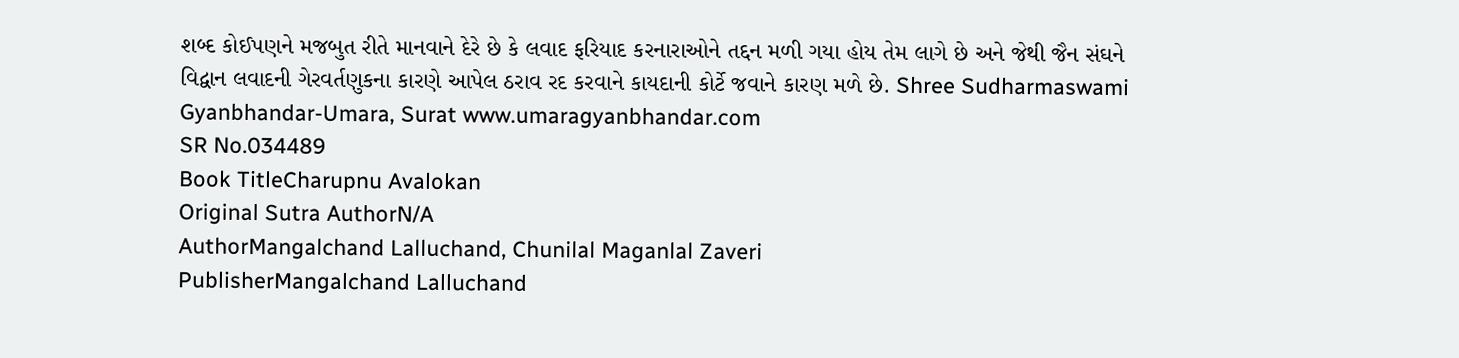શબ્દ કોઈપણને મજબુત રીતે માનવાને દેરે છે કે લવાદ ફરિયાદ કરનારાઓને તદ્દન મળી ગયા હોય તેમ લાગે છે અને જેથી જૈન સંઘને વિદ્વાન લવાદની ગેરવર્તણુકના કારણે આપેલ ઠરાવ રદ કરવાને કાયદાની કોર્ટે જવાને કારણ મળે છે. Shree Sudharmaswami Gyanbhandar-Umara, Surat www.umaragyanbhandar.com
SR No.034489
Book TitleCharupnu Avalokan
Original Sutra AuthorN/A
AuthorMangalchand Lalluchand, Chunilal Maganlal Zaveri
PublisherMangalchand Lalluchand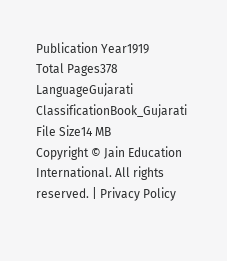Publication Year1919
Total Pages378
LanguageGujarati
ClassificationBook_Gujarati
File Size14 MB
Copyright © Jain Education International. All rights reserved. | Privacy Policy